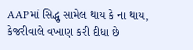AAPમાં સિદ્ધુ સામેલ થાય કે ના થાય, કેજરીવાલે વખાણ કરી દીધા છે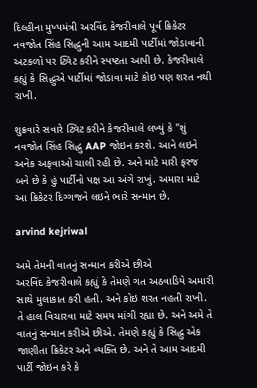દિલ્હીના મુખ્યમંત્રી અરવિંદ કેજરીવાલે પૂર્વ ક્રિકેટર નવજોત સિંહ સિદ્ધુની આમ આદમી પાર્ટીમાં જોડાવાની અટકળો પર ટ્વિટ કરીને સ્પષ્ટતા આપી છે. કેજરીવાલે કહ્યું કે સિદ્ધુએ પાર્ટીમાં જોડાવા માટે કોઇ પણ શરત નથી રાખી.

શુક્રવારે સવારે ટ્વિટ કરીને કેજરીવાલે લખ્યું કે "શું નવજોત સિંહ સિદ્ધુ AAP જોઇન કરશે. આને લઇને અનેક અફવાઓ ચાલી રહી છે. અને માટે મારી ફરજ બને છે કે હું પાર્ટીનો પક્ષ આ અંગે રાખું. અમારા માટે આ ક્રિકેટર દિગ્ગજને લઇને ભારે સન્માન છે.

arvind kejriwal

અમે તેમની વાતનું સન્માન કરીએ છીએ
અરવિંદ કેજરીવાલે કહ્યું કે તેમણે ગત અઠવાડિયે અમારી સાથે મુલાકાત કરી હતી. અને કોઇ શરત નહતી રાખી. તે હાલ વિચારવા માટે સમય માંગી રહ્યા છે. અને અમે તે વાતનું સન્માન કરીએ છીએ. તેમણે કહ્યું કે સિદ્ધુ એક જાણીતા ક્રિકેટર અને વ્યક્તિ છે. અને તે આમ આદમી પાર્ટી જોઇન કરે કે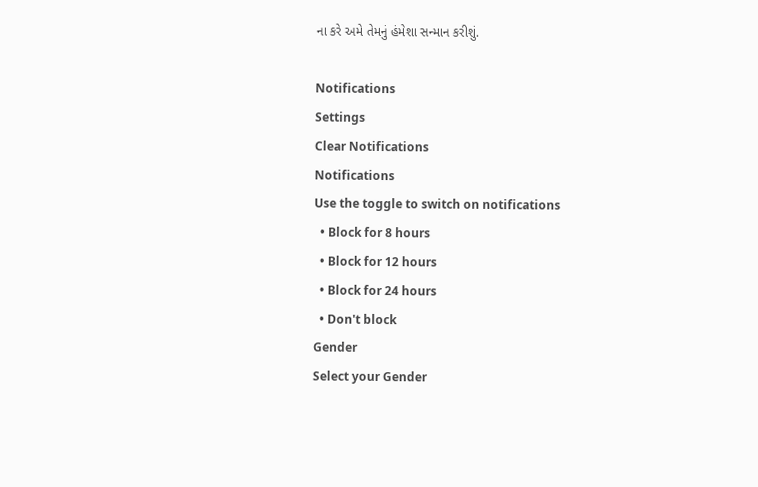ના કરે અમે તેમનું હંમેશા સન્માન કરીશું.

Notifications
Settings
Clear Notifications
Notifications
Use the toggle to switch on notifications
  • Block for 8 hours
  • Block for 12 hours
  • Block for 24 hours
  • Don't block
Gender
Select your Gender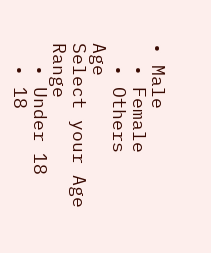• Male
  • Female
  • Others
Age
Select your Age Range
  • Under 18
  • 18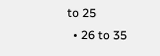to 25
  • 26 to 35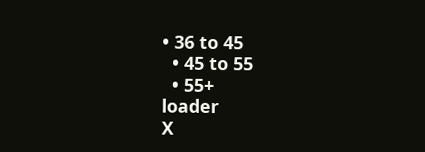• 36 to 45
  • 45 to 55
  • 55+
loader
X